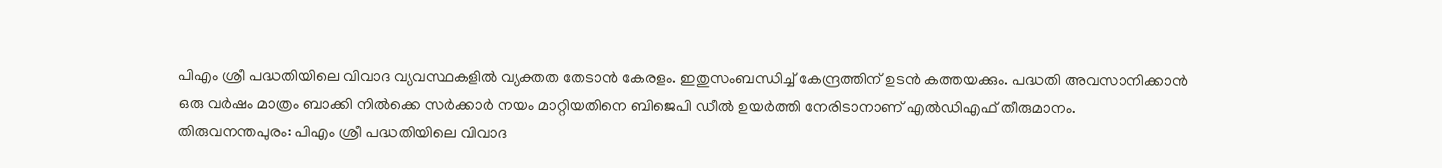പിഎം ശ്രീ പദ്ധതിയിലെ വിവാദ വ്യവസ്ഥകളിൽ വ്യക്തത തേടാൻ കേരളം. ഇതുസംബന്ധിച്ച് കേന്ദ്രത്തിന് ഉടൻ കത്തയക്കും. പദ്ധതി അവസാനിക്കാൻ ഒരു വർഷം മാത്രം ബാക്കി നിൽക്കെ സർക്കാർ നയം മാറ്റിയതിനെ ബിജെപി ഡീൽ ഉയർത്തി നേരിടാനാണ് എൽഡിഎഫ് തീരുമാനം.
തിരുവനന്തപുരം: പിഎം ശ്രീ പദ്ധതിയിലെ വിവാദ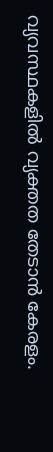വ്യവസ്ഥകളിൽ വ്യക്തത തേടാൻ കേരളം.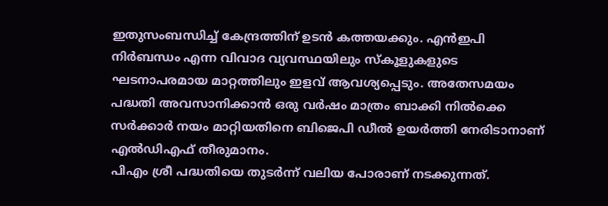ഇതുസംബന്ധിച്ച് കേന്ദ്രത്തിന് ഉടൻ കത്തയക്കും. എൻഇപി നിർബന്ധം എന്ന വിവാദ വ്യവസ്ഥയിലും സ്കൂളുകളുടെ ഘടനാപരമായ മാറ്റത്തിലും ഇളവ് ആവശ്യപ്പെടും. അതേസമയം പദ്ധതി അവസാനിക്കാൻ ഒരു വർഷം മാത്രം ബാക്കി നിൽക്കെ സർക്കാർ നയം മാറ്റിയതിനെ ബിജെപി ഡീൽ ഉയർത്തി നേരിടാനാണ് എൽഡിഎഫ് തീരുമാനം.
പിഎം ശ്രീ പദ്ധതിയെ തുടർന്ന് വലിയ പോരാണ് നടക്കുന്നത്.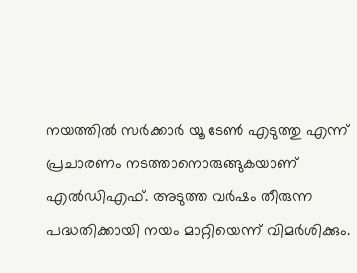നയത്തിൽ സർക്കാർ യൂ ടേൺ എടുത്തു എന്ന് പ്രചാരണം നടത്താനൊരുങ്ങുകയാണ് എൽഡിഎഫ്. അടുത്ത വർഷം തീരുന്ന പദ്ധതിക്കായി നയം മാറ്റിയെന്ന് വിമർശിക്കും.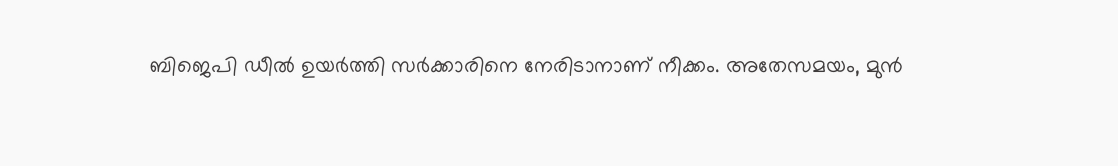ബിജെപി ഡീൽ ഉയർത്തി സർക്കാരിനെ നേരിടാനാണ് നീക്കം. അതേസമയം, മുൻ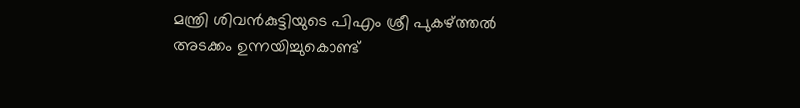മന്ത്രി ശിവൻകുട്ടിയുടെ പിഎം ശ്രീ പുകഴ്ത്തൽ അടക്കം ഉന്നയിച്ചുകൊണ്ട്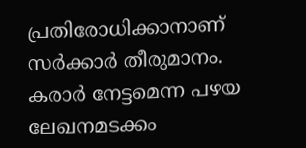പ്രതിരോധിക്കാനാണ് സർക്കാർ തീരുമാനം. കരാർ നേട്ടമെന്ന പഴയ ലേഖനമടക്കം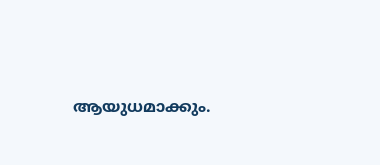ആയുധമാക്കും.